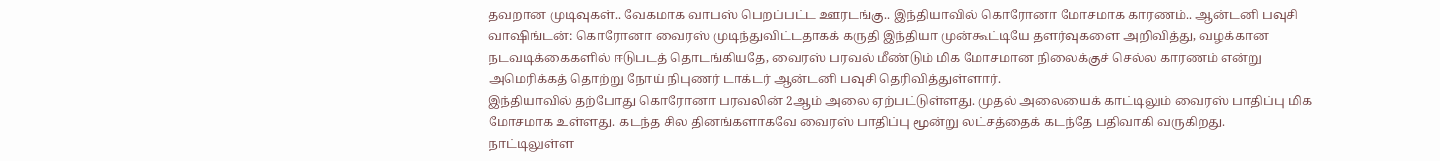தவறான முடிவுகள்.. வேகமாக வாபஸ் பெறப்பட்ட ஊரடங்கு.. இந்தியாவில் கொரோனா மோசமாக காரணம்.. ஆன்டனி பவுசி
வாஷிங்டன்: கொரோனா வைரஸ் முடிந்துவிட்டதாகக் கருதி இந்தியா முன்கூட்டியே தளர்வுகளை அறிவித்து, வழக்கான நடவடிக்கைகளில் ஈடுபடத் தொடங்கியதே, வைரஸ் பரவல் மீண்டும் மிக மோசமான நிலைக்குச் செல்ல காரணம் என்று அமெரிக்கத் தொற்று நோய் நிபுணர் டாக்டர் ஆன்டனி பவுசி தெரிவித்துள்ளார்.
இந்தியாவில் தற்போது கொரோனா பரவலின் 2ஆம் அலை ஏற்பட்டுள்ளது. முதல் அலையைக் காட்டிலும் வைரஸ் பாதிப்பு மிக மோசமாக உள்ளது. கடந்த சில தினங்களாகவே வைரஸ் பாதிப்பு மூன்று லட்சத்தைக் கடந்தே பதிவாகி வருகிறது.
நாட்டிலுள்ள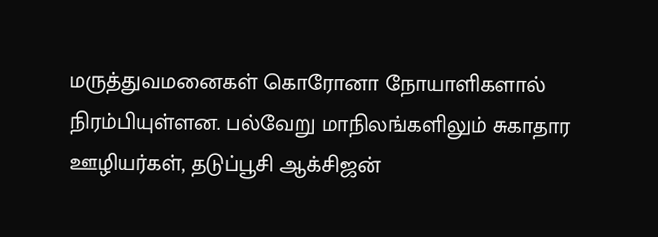மருத்துவமனைகள் கொரோனா நோயாளிகளால் நிரம்பியுள்ளன. பல்வேறு மாநிலங்களிலும் சுகாதார ஊழியர்கள், தடுப்பூசி ஆக்சிஜன்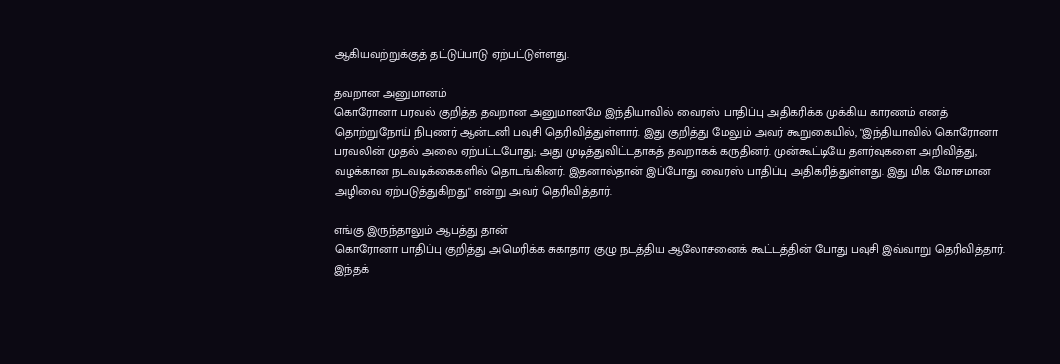ஆகியவற்றுக்குத் தட்டுப்பாடு ஏற்பட்டுள்ளது.

தவறான அனுமானம்
கொரோனா பரவல் குறித்த தவறான அனுமானமே இந்தியாவில் வைரஸ் பாதிப்பு அதிகரிக்க முக்கிய காரணம் எனத் தொற்றுநோய் நிபுணர் ஆன்டனி பவுசி தெரிவித்துள்ளார். இது குறித்து மேலும் அவர் கூறுகையில், "இந்தியாவில் கொரோனா பரவலின் முதல் அலை ஏற்பட்டபோது; அது முடித்துவிட்டதாகத் தவறாகக் கருதினர். முன்கூட்டியே தளர்வுகளை அறிவித்து, வழக்கான நடவடிக்கைகளில் தொடங்கினர். இதனால்தான் இப்போது வைரஸ் பாதிப்பு அதிகரித்துள்ளது. இது மிக மோசமான அழிவை ஏற்படுத்துகிறது" என்று அவர் தெரிவித்தார்.

எங்கு இருந்தாலும் ஆபத்து தான்
கொரோனா பாதிப்பு குறித்து அமெரிக்க சுகாதார குழு நடத்திய ஆலோசனைக் கூட்டத்தின் போது பவுசி இவ்வாறு தெரிவித்தார். இந்தக்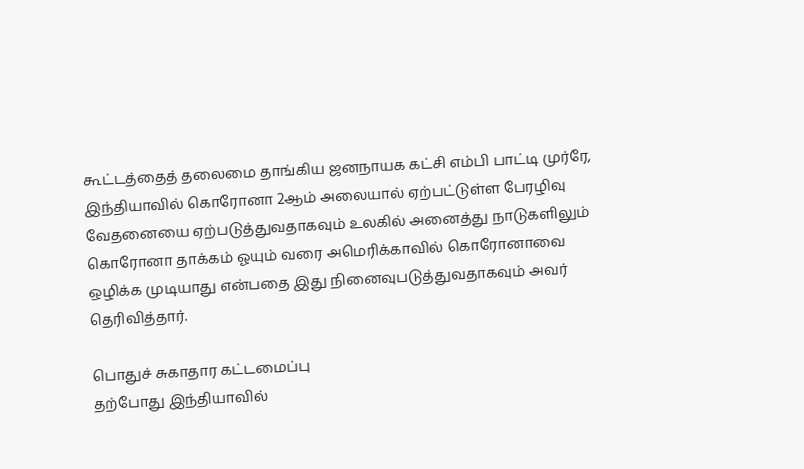கூட்டத்தைத் தலைமை தாங்கிய ஜனநாயக கட்சி எம்பி பாட்டி முர்ரே, இந்தியாவில் கொரோனா 2ஆம் அலையால் ஏற்பட்டுள்ள பேரழிவு வேதனையை ஏற்படுத்துவதாகவும் உலகில் அனைத்து நாடுகளிலும் கொரோனா தாக்கம் ஓயும் வரை அமெரிக்காவில் கொரோனாவை ஒழிக்க முடியாது என்பதை இது நினைவுபடுத்துவதாகவும் அவர் தெரிவித்தார்.

பொதுச் சுகாதார கட்டமைப்பு
தற்போது இந்தியாவில்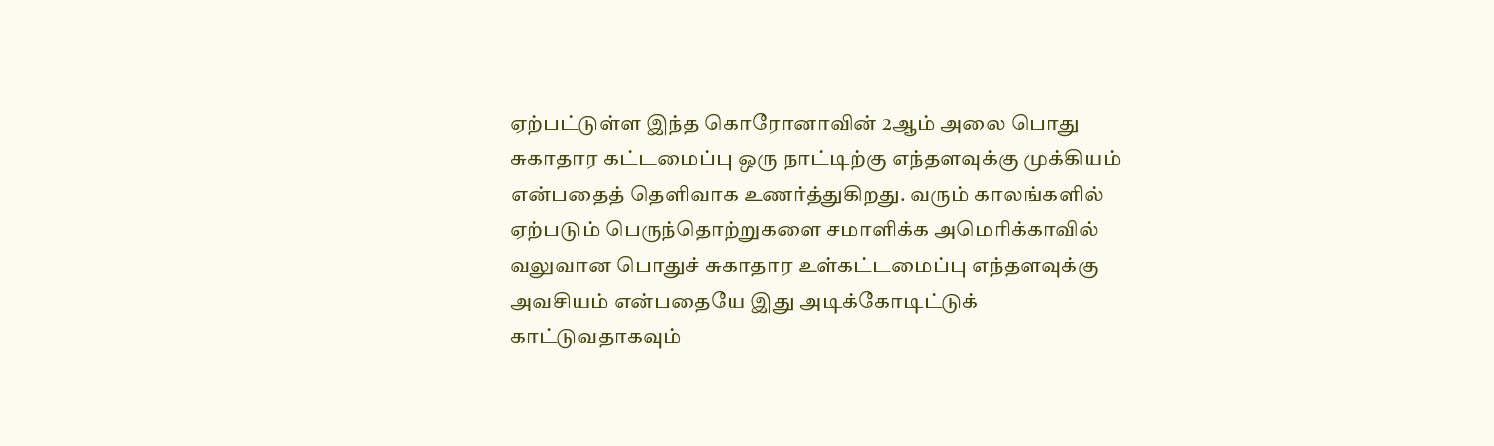ஏற்பட்டுள்ள இந்த கொரோனாவின் 2ஆம் அலை பொது சுகாதார கட்டமைப்பு ஒரு நாட்டிற்கு எந்தளவுக்கு முக்கியம் என்பதைத் தெளிவாக உணர்த்துகிறது. வரும் காலங்களில் ஏற்படும் பெருந்தொற்றுகளை சமாளிக்க அமெரிக்காவில் வலுவான பொதுச் சுகாதார உள்கட்டமைப்பு எந்தளவுக்கு அவசியம் என்பதையே இது அடிக்கோடிட்டுக் காட்டுவதாகவும்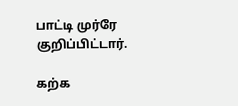பாட்டி முர்ரே குறிப்பிட்டார்.

கற்க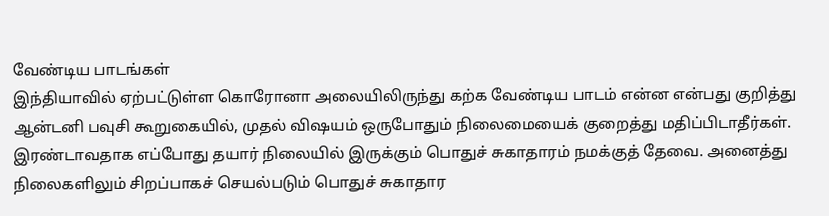வேண்டிய பாடங்கள்
இந்தியாவில் ஏற்பட்டுள்ள கொரோனா அலையிலிருந்து கற்க வேண்டிய பாடம் என்ன என்பது குறித்து ஆன்டனி பவுசி கூறுகையில், முதல் விஷயம் ஒருபோதும் நிலைமையைக் குறைத்து மதிப்பிடாதீர்கள். இரண்டாவதாக எப்போது தயார் நிலையில் இருக்கும் பொதுச் சுகாதாரம் நமக்குத் தேவை. அனைத்து நிலைகளிலும் சிறப்பாகச் செயல்படும் பொதுச் சுகாதார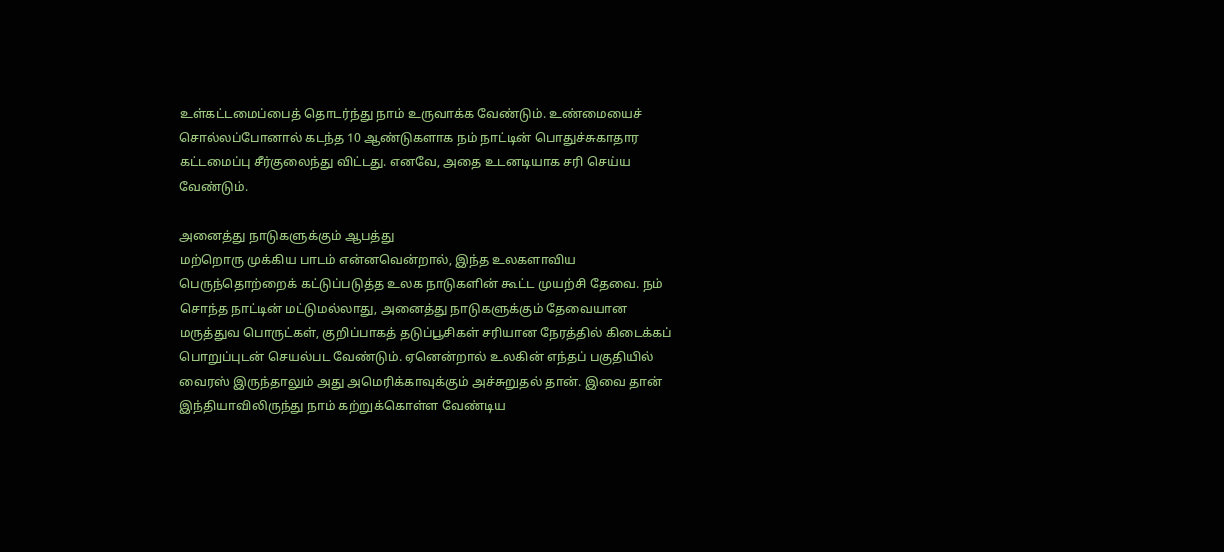உள்கட்டமைப்பைத் தொடர்ந்து நாம் உருவாக்க வேண்டும். உண்மையைச் சொல்லப்போனால் கடந்த 10 ஆண்டுகளாக நம் நாட்டின் பொதுச்சுகாதார கட்டமைப்பு சீர்குலைந்து விட்டது. எனவே, அதை உடனடியாக சரி செய்ய வேண்டும்.

அனைத்து நாடுகளுக்கும் ஆபத்து
மற்றொரு முக்கிய பாடம் என்னவென்றால், இந்த உலகளாவிய பெருந்தொற்றைக் கட்டுப்படுத்த உலக நாடுகளின் கூட்ட முயற்சி தேவை. நம் சொந்த நாட்டின் மட்டுமல்லாது, அனைத்து நாடுகளுக்கும் தேவையான மருத்துவ பொருட்கள், குறிப்பாகத் தடுப்பூசிகள் சரியான நேரத்தில் கிடைக்கப் பொறுப்புடன் செயல்பட வேண்டும். ஏனென்றால் உலகின் எந்தப் பகுதியில் வைரஸ் இருந்தாலும் அது அமெரிக்காவுக்கும் அச்சுறுதல் தான். இவை தான் இந்தியாவிலிருந்து நாம் கற்றுக்கொள்ள வேண்டிய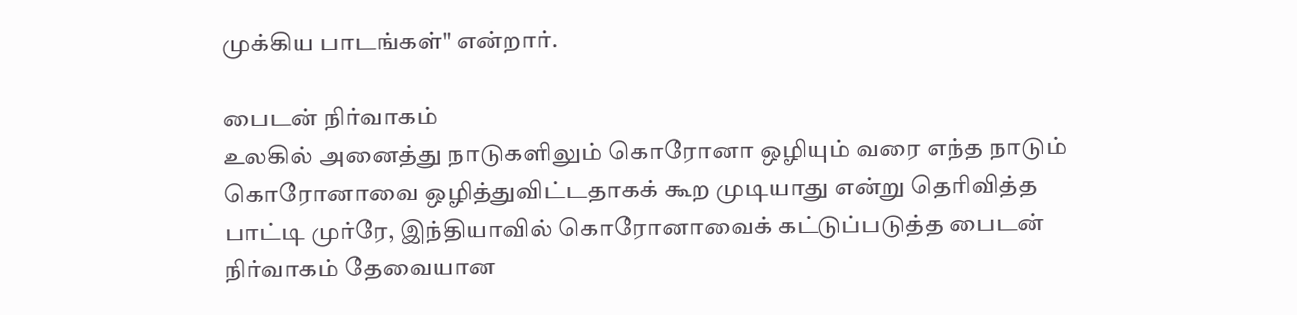முக்கிய பாடங்கள்" என்றார்.

பைடன் நிர்வாகம்
உலகில் அனைத்து நாடுகளிலும் கொரோனா ஒழியும் வரை எந்த நாடும் கொரோனாவை ஒழித்துவிட்டதாகக் கூற முடியாது என்று தெரிவித்த பாட்டி முர்ரே, இந்தியாவில் கொரோனாவைக் கட்டுப்படுத்த பைடன் நிர்வாகம் தேவையான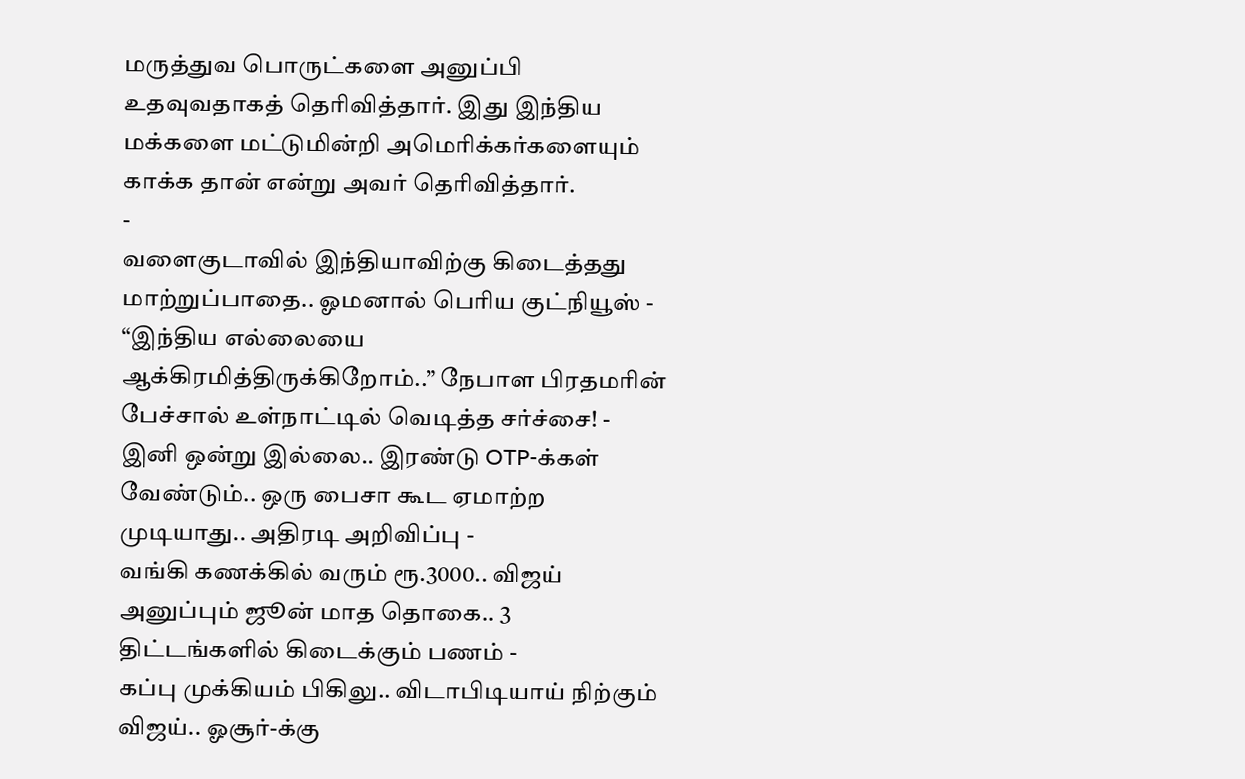மருத்துவ பொருட்களை அனுப்பி உதவுவதாகத் தெரிவித்தார். இது இந்திய மக்களை மட்டுமின்றி அமெரிக்கர்களையும் காக்க தான் என்று அவர் தெரிவித்தார்.
-
வளைகுடாவில் இந்தியாவிற்கு கிடைத்தது மாற்றுப்பாதை.. ஓமனால் பெரிய குட்நியூஸ் -
“இந்திய எல்லையை ஆக்கிரமித்திருக்கிறோம்..” நேபாள பிரதமரின் பேச்சால் உள்நாட்டில் வெடித்த சர்ச்சை! -
இனி ஒன்று இல்லை.. இரண்டு OTP-க்கள் வேண்டும்.. ஒரு பைசா கூட ஏமாற்ற முடியாது.. அதிரடி அறிவிப்பு -
வங்கி கணக்கில் வரும் ரூ.3000.. விஜய் அனுப்பும் ஜூன் மாத தொகை.. 3 திட்டங்களில் கிடைக்கும் பணம் -
கப்பு முக்கியம் பிகிலு.. விடாபிடியாய் நிற்கும் விஜய்.. ஓசூர்-க்கு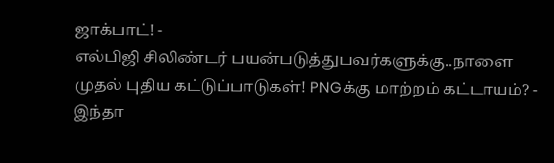ஜாக்பாட்! -
எல்பிஜி சிலிண்டர் பயன்படுத்துபவர்களுக்கு..நாளை முதல் புதிய கட்டுப்பாடுகள்! PNGக்கு மாற்றம் கட்டாயம்? -
இந்தா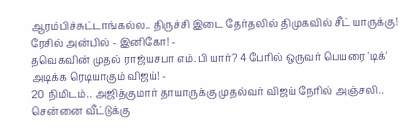ஆரம்பிச்சுட்டாங்கல்ல.. திருச்சி இடை தேர்தலில் திமுகவில் சீட் யாருக்கு! ரேசில் அன்பில் - இனிகோ! -
தவெகவின் முதல் ராஜ்யசபா எம்.பி யார்? 4 பேரில் ஒருவர் பெயரை 'டிக்' அடிக்க ரெடியாகும் விஜய்! -
20 நிமிடம்.. அஜித்குமார் தாயாருக்கு முதல்வர் விஜய் நேரில் அஞ்சலி.. சென்னை வீட்டுக்கு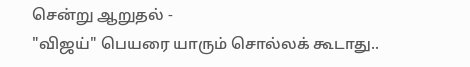சென்று ஆறுதல் -
"விஜய்" பெயரை யாரும் சொல்லக் கூடாது..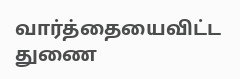வார்த்தையைவிட்ட துணை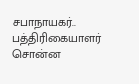சபாநாயகர்.. பத்திரிகையாளர் சொன்ன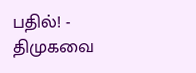பதில்! -
திமுகவை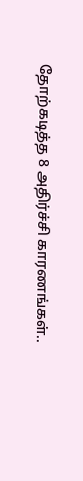தோற்கடித்த 8 அதிர்ச்சி காரணங்கள்..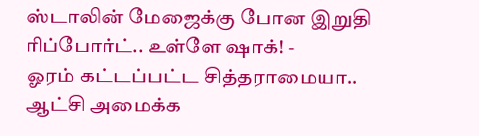ஸ்டாலின் மேஜைக்கு போன இறுதி ரிப்போர்ட்.. உள்ளே ஷாக்! -
ஓரம் கட்டப்பட்ட சித்தராமையா.. ஆட்சி அமைக்க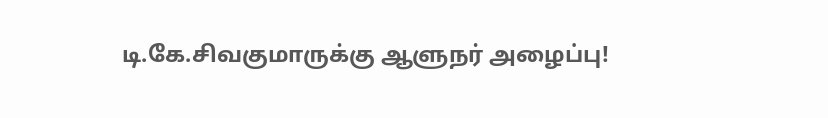டி.கே.சிவகுமாருக்கு ஆளுநர் அழைப்பு!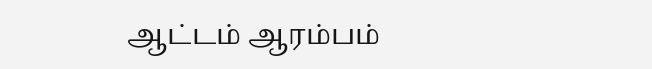ஆட்டம் ஆரம்பம்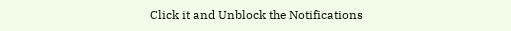Click it and Unblock the Notifications